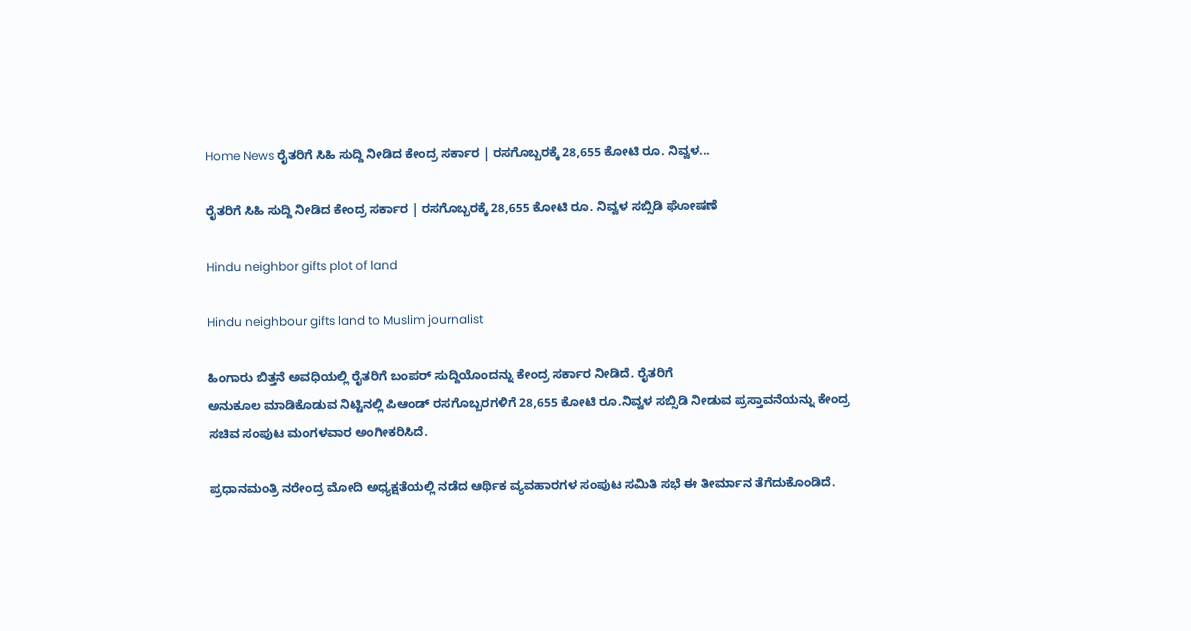Home News ರೈತರಿಗೆ ಸಿಹಿ ಸುದ್ದಿ ನೀಡಿದ ಕೇಂದ್ರ ಸರ್ಕಾರ | ರಸಗೊಬ್ಬರಕ್ಕೆ 28,655 ಕೋಟಿ ರೂ. ನಿವ್ವಳ...

ರೈತರಿಗೆ ಸಿಹಿ ಸುದ್ದಿ ನೀಡಿದ ಕೇಂದ್ರ ಸರ್ಕಾರ | ರಸಗೊಬ್ಬರಕ್ಕೆ 28,655 ಕೋಟಿ ರೂ. ನಿವ್ವಳ ಸಬ್ಸಿಡಿ ಘೋಷಣೆ

Hindu neighbor gifts plot of land

Hindu neighbour gifts land to Muslim journalist

ಹಿಂಗಾರು ಬಿತ್ತನೆ ಅವಧಿಯಲ್ಲಿ ರೈತರಿಗೆ ಬಂಪರ್ ಸುದ್ದಿಯೊಂದನ್ನು ಕೇಂದ್ರ ಸರ್ಕಾರ ನೀಡಿದೆ. ರೈತರಿಗೆ
ಅನುಕೂಲ ಮಾಡಿಕೊಡುವ ನಿಟ್ಟಿನಲ್ಲಿ ಪಿಆಂಡ್‌ ರಸಗೊಬ್ಬರಗಳಿಗೆ 28,655 ಕೋಟಿ ರೂ.ನಿವ್ವಳ ಸಬ್ಸಿಡಿ ನೀಡುವ ಪ್ರಸ್ತಾವನೆಯನ್ನು ಕೇಂದ್ರ ಸಚಿವ ಸಂಪುಟ ಮಂಗಳವಾರ ಅಂಗೀಕರಿಸಿದೆ.

ಪ್ರಧಾನಮಂತ್ರಿ ನರೇಂದ್ರ ಮೋದಿ ಅಧ್ಯಕ್ಷತೆಯಲ್ಲಿ ನಡೆದ ಆರ್ಥಿಕ ವ್ಯವಹಾರಗಳ ಸಂಪುಟ ಸಮಿತಿ ಸಭೆ ಈ ತೀರ್ಮಾನ ತೆಗೆದುಕೊಂಡಿದೆ.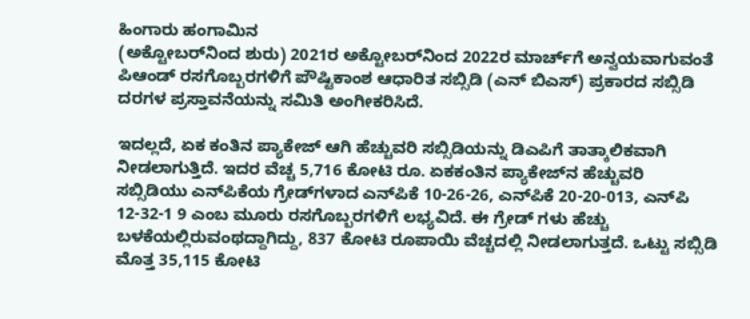ಹಿಂಗಾರು ಹಂಗಾಮಿನ
(ಅಕ್ಟೋಬರ್‌ನಿಂದ ಶುರು) 2021ರ ಅಕ್ಟೋಬರ್‌ನಿಂದ 2022ರ ಮಾರ್ಚ್‌ಗೆ ಅನ್ವಯವಾಗುವಂತೆ ಪಿಆಂಡ್‌ ರಸಗೊಬ್ಬರಗಳಿಗೆ ಪೌಷ್ಟಿಕಾಂಶ ಆಧಾರಿತ ಸಬ್ಸಿಡಿ (ಎನ್ ಬಿಎಸ್) ಪ್ರಕಾರದ ಸಬ್ಸಿಡಿ ದರಗಳ ಪ್ರಸ್ತಾವನೆಯನ್ನು ಸಮಿತಿ ಅಂಗೀಕರಿಸಿದೆ.

ಇದಲ್ಲದೆ, ಏಕ ಕಂತಿನ ಪ್ಯಾಕೇಜ್ ಆಗಿ ಹೆಚ್ಚುವರಿ ಸಬ್ಸಿಡಿಯನ್ನು ಡಿಎಪಿಗೆ ತಾತ್ಕಾಲಿಕವಾಗಿ ನೀಡಲಾಗುತ್ತಿದೆ. ಇದರ ವೆಚ್ಚ 5,716 ಕೋಟಿ ರೂ. ಏಕಕಂತಿನ ಪ್ಯಾಕೇಜ್‌ನ ಹೆಚ್ಚುವರಿ ಸಬ್ಸಿಡಿಯು ಎನ್‌ಪಿಕೆಯ ಗ್ರೇಡ್‌ಗಳಾದ ಎನ್‌ಪಿಕೆ 10-26-26, ಎನ್‌ಪಿಕೆ 20-20-013, ಎನ್‌ಪಿ 12-32-1 9 ಎಂಬ ಮೂರು ರಸಗೊಬ್ಬರಗಳಿಗೆ ಲಭ್ಯವಿದೆ. ಈ ಗ್ರೇಡ್ ಗಳು ಹೆಚ್ಚು ಬಳಕೆಯಲ್ಲಿರುವಂಥದ್ದಾಗಿದ್ದು, 837 ಕೋಟಿ ರೂಪಾಯಿ ವೆಚ್ಚದಲ್ಲಿ ನೀಡಲಾಗುತ್ತದೆ. ಒಟ್ಟು ಸಬ್ಸಿಡಿ ಮೊತ್ತ 35,115 ಕೋಟಿ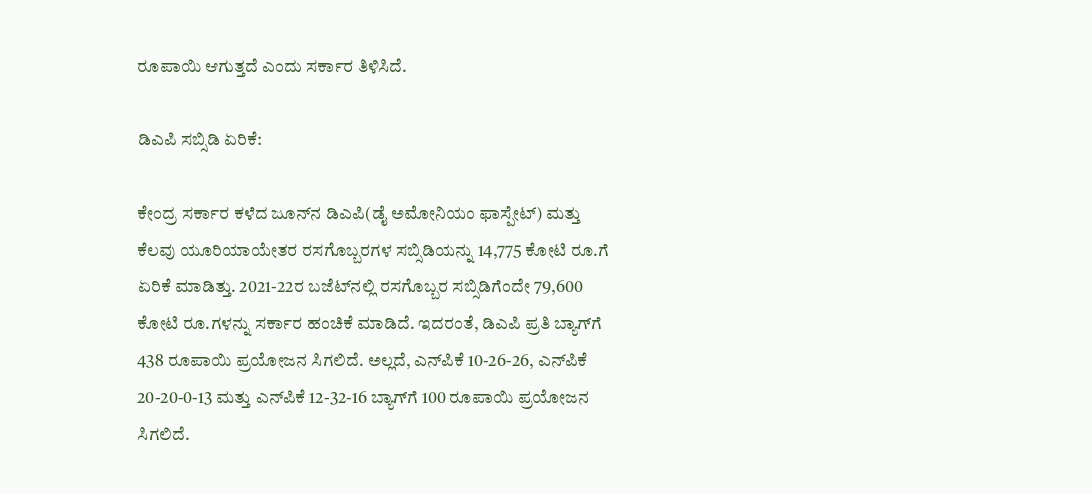ರೂಪಾಯಿ ಆಗುತ್ತದೆ ಎಂದು ಸರ್ಕಾರ ತಿಳಿಸಿದೆ.

ಡಿಎಪಿ ಸಬ್ಸಿಡಿ ಏರಿಕೆ:

ಕೇಂದ್ರ ಸರ್ಕಾರ ಕಳೆದ ಜೂನ್‌ನ ಡಿಎಪಿ(ಡೈ ಅಮೋನಿಯಂ ಫಾಸ್ಪೇಟ್) ಮತ್ತು ಕೆಲವು ಯೂರಿಯಾಯೇತರ ರಸಗೊಬ್ಬರಗಳ ಸಬ್ಸಿಡಿಯನ್ನು 14,775 ಕೋಟಿ ರೂ.ಗೆ ಏರಿಕೆ ಮಾಡಿತ್ತು. 2021-22ರ ಬಜೆಟ್‌ನಲ್ಲಿ ರಸಗೊಬ್ಬರ ಸಬ್ಸಿಡಿಗೆಂದೇ 79,600 ಕೋಟಿ ರೂ.ಗಳನ್ನು ಸರ್ಕಾರ ಹಂಚಿಕೆ ಮಾಡಿದೆ. ಇದರಂತೆ, ಡಿಎಪಿ ಪ್ರತಿ ಬ್ಯಾಗ್‌ಗೆ 438 ರೂಪಾಯಿ ಪ್ರಯೋಜನ ಸಿಗಲಿದೆ. ಅಲ್ಲದೆ, ಎನ್‌ಪಿಕೆ 10-26-26, ಎನ್‌ಪಿಕೆ 20-20-0-13 ಮತ್ತು ಎನ್‌ಪಿಕೆ 12-32-16 ಬ್ಯಾಗ್‌ಗೆ 100 ರೂಪಾಯಿ ಪ್ರಯೋಜನ ಸಿಗಲಿದೆ.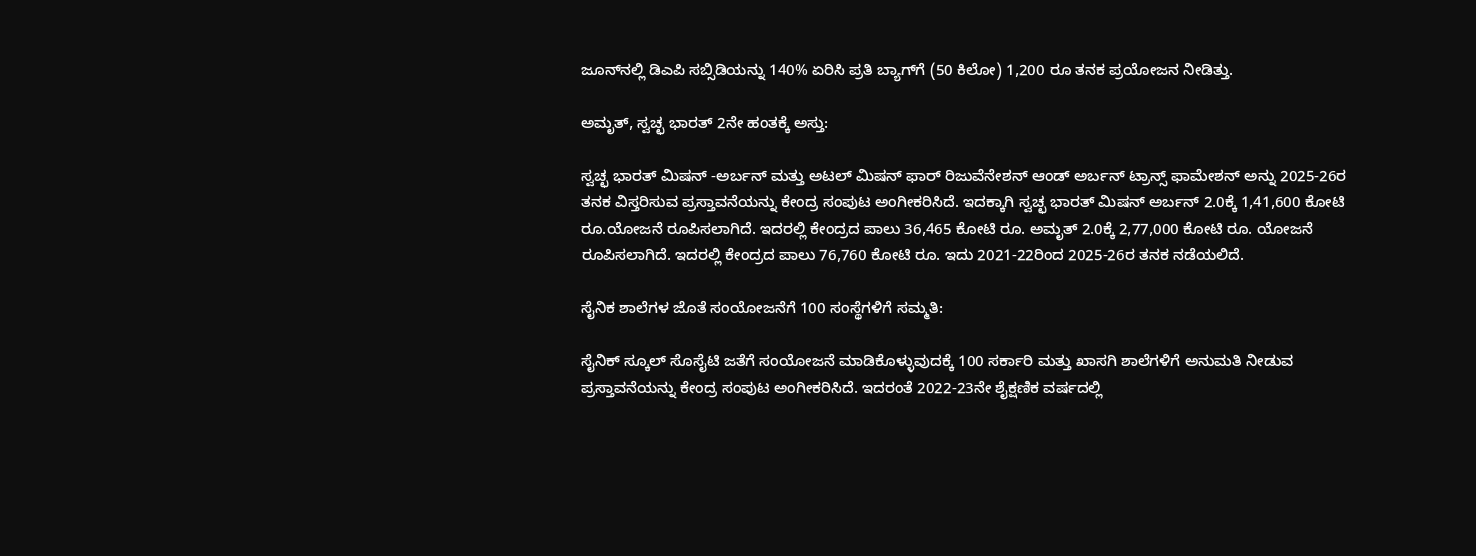ಜೂನ್‌ನಲ್ಲಿ ಡಿಎಪಿ ಸಬ್ಸಿಡಿಯನ್ನು 140% ಏರಿಸಿ ಪ್ರತಿ ಬ್ಯಾಗ್‌ಗೆ (50 ಕಿಲೋ) 1,200 ರೂ ತನಕ ಪ್ರಯೋಜನ ನೀಡಿತ್ತು.

ಅಮೃತ್, ಸ್ವಚ್ಛ ಭಾರತ್ 2ನೇ ಹಂತಕ್ಕೆ ಅಸ್ತು:

ಸ್ವಚ್ಛ ಭಾರತ್ ಮಿಷನ್ -ಅರ್ಬನ್ ಮತ್ತು ಅಟಲ್ ಮಿಷನ್ ಫಾರ್ ರಿಜುವೆನೇಶನ್ ಆಂಡ್ ಅರ್ಬನ್ ಟ್ರಾನ್ಸ್ ಫಾಮೇಶನ್ ಅನ್ನು 2025-26ರ ತನಕ ವಿಸ್ತರಿಸುವ ಪ್ರಸ್ತಾವನೆಯನ್ನು ಕೇಂದ್ರ ಸಂಪುಟ ಅಂಗೀಕರಿಸಿದೆ. ಇದಕ್ಕಾಗಿ ಸ್ವಚ್ಛ ಭಾರತ್ ಮಿಷನ್ ಅರ್ಬನ್ 2.0ಕ್ಕೆ 1,41,600 ಕೋಟಿ ರೂ.ಯೋಜನೆ ರೂಪಿಸಲಾಗಿದೆ. ಇದರಲ್ಲಿ ಕೇಂದ್ರದ ಪಾಲು 36,465 ಕೋಟಿ ರೂ. ಅಮೃತ್ 2.0ಕ್ಕೆ 2,77,000 ಕೋಟಿ ರೂ. ಯೋಜನೆ ರೂಪಿಸಲಾಗಿದೆ. ಇದರಲ್ಲಿ ಕೇಂದ್ರದ ಪಾಲು 76,760 ಕೋಟಿ ರೂ. ಇದು 2021-22ರಿಂದ 2025-26ರ ತನಕ ನಡೆಯಲಿದೆ.

ಸೈನಿಕ ಶಾಲೆಗಳ ಜೊತೆ ಸಂಯೋಜನೆಗೆ 100 ಸಂಸ್ಥೆಗಳಿಗೆ ಸಮ್ಮತಿ:

ಸೈನಿಕ್ ಸ್ಕೂಲ್ ಸೊಸೈಟಿ ಜತೆಗೆ ಸಂಯೋಜನೆ ಮಾಡಿಕೊಳ್ಳುವುದಕ್ಕೆ 100 ಸರ್ಕಾರಿ ಮತ್ತು ಖಾಸಗಿ ಶಾಲೆಗಳಿಗೆ ಅನುಮತಿ ನೀಡುವ ಪ್ರಸ್ತಾವನೆಯನ್ನು ಕೇಂದ್ರ ಸಂಪುಟ ಅಂಗೀಕರಿಸಿದೆ. ಇದರಂತೆ 2022-23ನೇ ಶೈಕ್ಷಣಿಕ ವರ್ಷದಲ್ಲಿ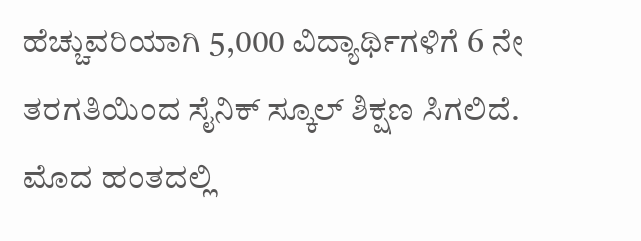ಹೆಚ್ಚುವರಿಯಾಗಿ 5,000 ವಿದ್ಯಾರ್ಥಿಗಳಿಗೆ 6 ನೇ ತರಗತಿಯಿಂದ ಸೈನಿಕ್ ಸ್ಕೂಲ್ ಶಿಕ್ಷಣ ಸಿಗಲಿದೆ. ಮೊದ ಹಂತದಲ್ಲಿ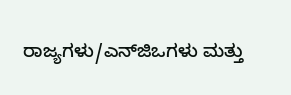ರಾಜ್ಯಗಳು/ಎನ್‌ಜಿಒಗಳು ಮತ್ತು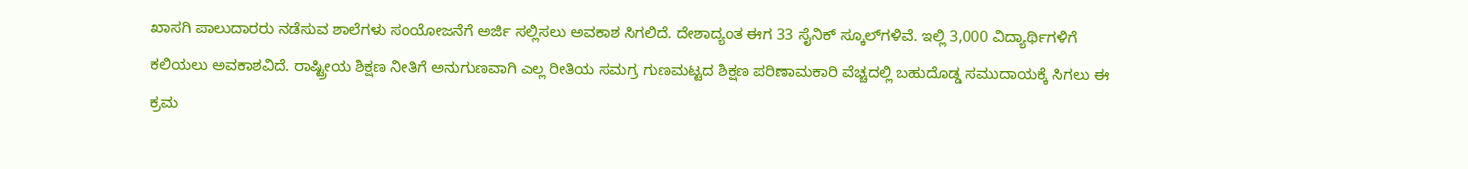ಖಾಸಗಿ ಪಾಲುದಾರರು ನಡೆಸುವ ಶಾಲೆಗಳು ಸಂಯೋಜನೆಗೆ ಅರ್ಜಿ ಸಲ್ಲಿಸಲು ಅವಕಾಶ ಸಿಗಲಿದೆ. ದೇಶಾದ್ಯಂತ ಈಗ 33 ಸೈನಿಕ್ ಸ್ಕೂಲ್‌ಗಳಿವೆ. ಇಲ್ಲಿ 3,000 ವಿದ್ಯಾರ್ಥಿಗಳಿಗೆ ಕಲಿಯಲು ಅವಕಾಶವಿದೆ. ರಾಷ್ಟ್ರೀಯ ಶಿಕ್ಷಣ ನೀತಿಗೆ ಅನುಗುಣವಾಗಿ ಎಲ್ಲ ರೀತಿಯ ಸಮಗ್ರ ಗುಣಮಟ್ಟದ ಶಿಕ್ಷಣ ಪರಿಣಾಮಕಾರಿ ವೆಚ್ಚದಲ್ಲಿ ಬಹುದೊಡ್ಡ ಸಮುದಾಯಕ್ಕೆ ಸಿಗಲು ಈ ಕ್ರಮ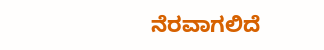ನೆರವಾಗಲಿದೆ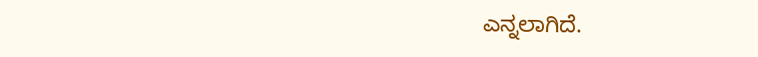ಎನ್ನಲಾಗಿದೆ.